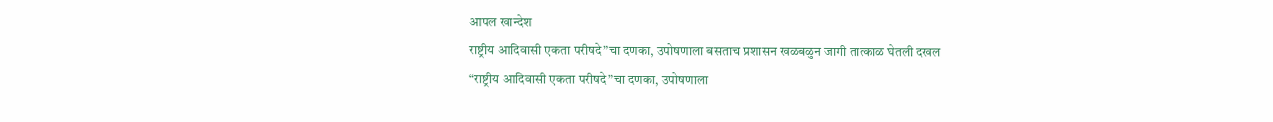आपल खान्देश
राष्ट्रीय आदिवासी एकता परीषदे”चा दणका, उपोषणाला बसताच प्रशासन खळबळुन जागी तात्काळ घेतली दखल
“राष्ट्रीय आदिवासी एकता परीषदे”चा दणका, उपोषणाला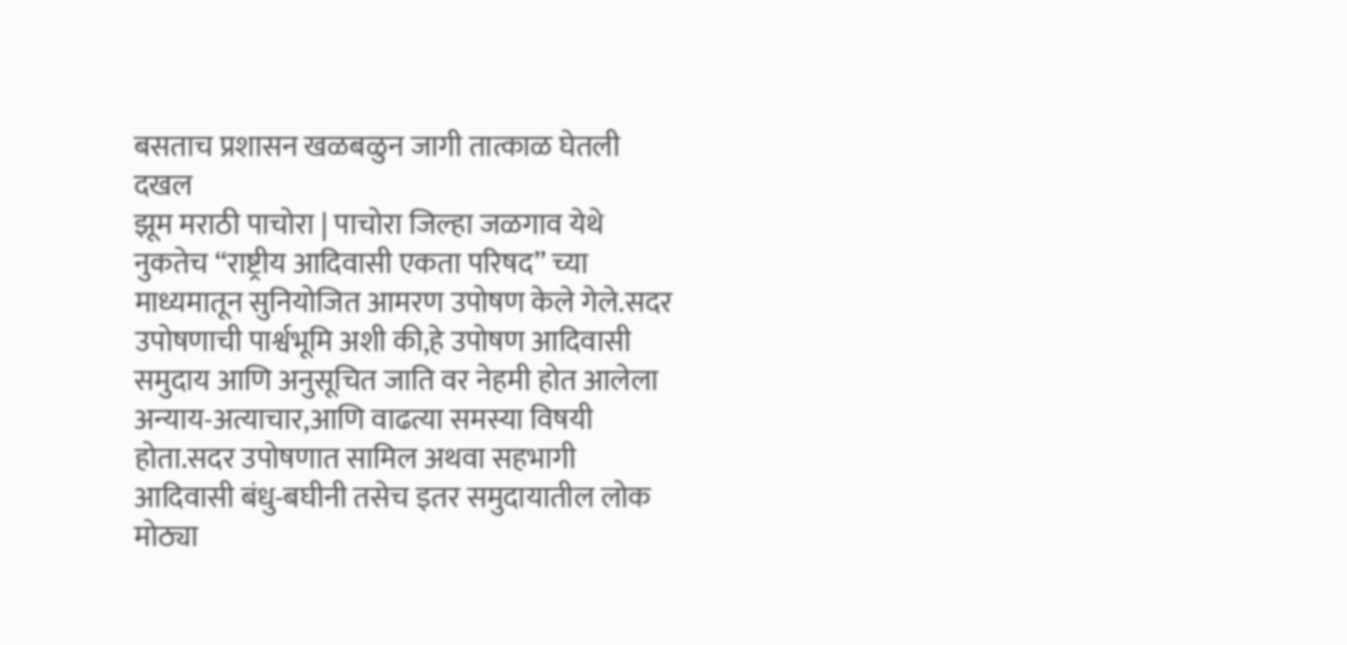बसताच प्रशासन खळबळुन जागी तात्काळ घेतली दखल
झूम मराठी पाचोरा | पाचोरा जिल्हा जळगाव येथे नुकतेच “राष्ट्रीय आदिवासी एकता परिषद” च्या माध्यमातून सुनियोजित आमरण उपोषण केले गेले.सदर उपोषणाची पार्श्वभूमि अशी की,हे उपोषण आदिवासी समुदाय आणि अनुसूचित जाति वर नेहमी होत आलेला अन्याय-अत्याचार,आणि वाढत्या समस्या विषयी होता.सदर उपोषणात सामिल अथवा सहभागी आदिवासी बंधु-बघीनी तसेच इतर समुदायातील लोक मोठ्या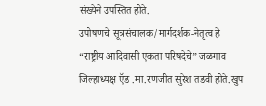संख्येने उपस्तित होते.
उपोषणचे सूत्रसंचालक/मार्गदर्शक-नेतृत्व हे “राष्ट्रीय आदिवासी एकता परिषदेचे” जळगाव जिल्हाध्यक्ष ऍड .मा.रणजीत सुरेश तडवी होते.खुप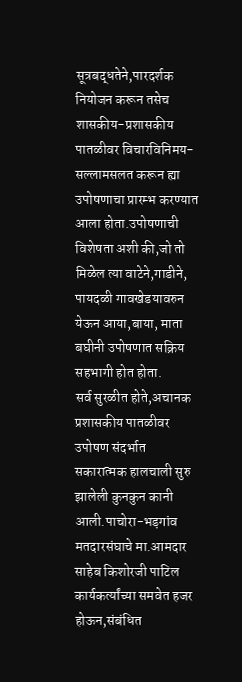सूत्रबद्धतेने,पारदर्शक नियोजन करून तसेच शासकीय-प्रशासकीय पातळीवर विचारविनिमय-सल्लामसलत करून ह्या उपोषणाचा प्रारम्भ करण्यात आला होता.उपोषणाची विशेषता अशी की,जो तो मिळेल त्या वाटेने,गाडीने, पायदळी गावखेडयावरुन येऊन आया,बाया, माता बघीनी उपोषणात सक्रिय सहभागी होत होता.
सर्व सुरळीत होते,अचानक प्रशासकीय पातळीवर उपोषण संदर्भात सकारात्मक हालचाली सुरु झालेली कुनकुन कानी आली.पाचोरा-भड़गांव मतदारसंघाचे मा.आमदार साहेब किशोरजी पाटिल कार्यकर्त्यांच्या समवेत हजर होऊन,संबंधित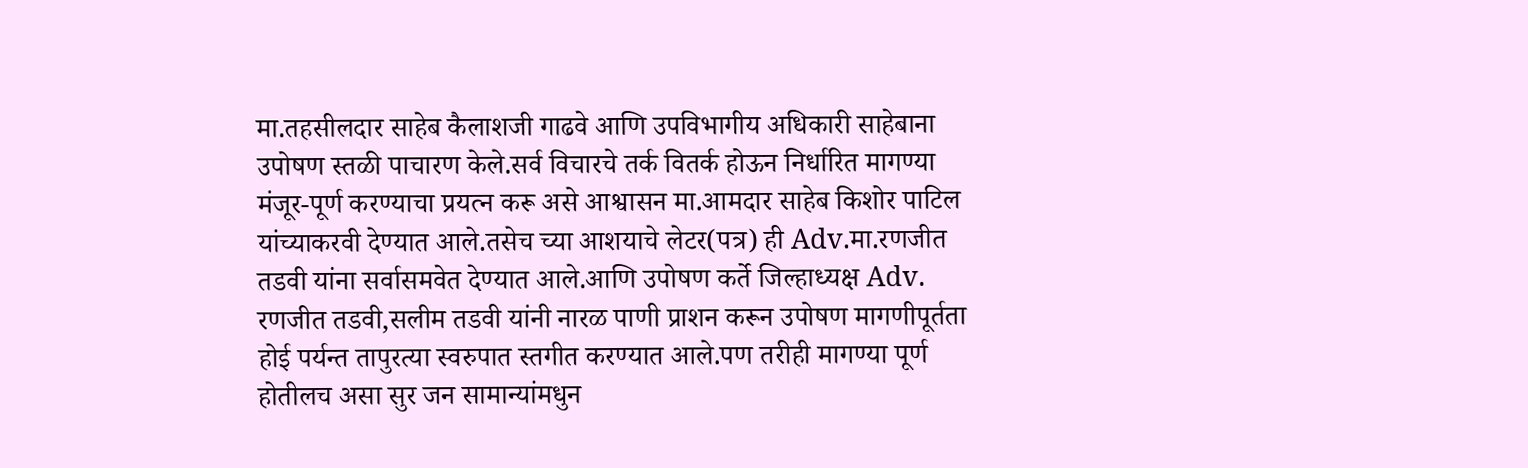मा.तहसीलदार साहेब कैलाशजी गाढवे आणि उपविभागीय अधिकारी साहेबाना उपोषण स्तळी पाचारण केले.सर्व विचारचे तर्क वितर्क होऊन निर्धारित मागण्या मंजूर-पूर्ण करण्याचा प्रयत्न करू असे आश्वासन मा.आमदार साहेब किशोर पाटिल यांच्याकरवी देण्यात आले.तसेच च्या आशयाचे लेटर(पत्र) ही Adv.मा.रणजीत तडवी यांना सर्वासमवेत देण्यात आले.आणि उपोषण कर्ते जिल्हाध्यक्ष Adv. रणजीत तडवी,सलीम तडवी यांनी नारळ पाणी प्राशन करून उपोषण मागणीपूर्तता होई पर्यन्त तापुरत्या स्वरुपात स्तगीत करण्यात आले.पण तरीही मागण्या पूर्ण होतीलच असा सुर जन सामान्यांमधुन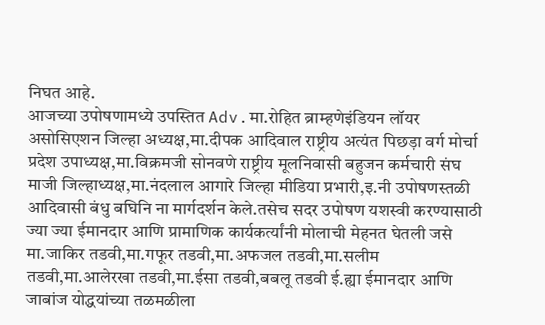निघत आहे.
आजच्या उपोषणामध्ये उपस्तित Adv.मा.रोहित ब्राम्हणेइंडियन लॉयर असोसिएशन जिल्हा अध्यक्ष,मा.दीपक आदिवाल राष्ट्रीय अत्यंत पिछड़ा वर्ग मोर्चा प्रदेश उपाध्यक्ष,मा.विक्रमजी सोनवणे राष्ट्रीय मूलनिवासी बहुजन कर्मचारी संघ माजी जिल्हाध्यक्ष,मा.नंदलाल आगारे जिल्हा मीडिया प्रभारी,इ.नी उपोषणस्तळी आदिवासी बंधु बघिनि ना मार्गदर्शन केले.तसेच सदर उपोषण यशस्वी करण्यासाठी ज्या ज्या ईमानदार आणि प्रामाणिक कार्यकर्त्यांनी मोलाची मेहनत घेतली जसे मा.जाकिर तडवी,मा.गफूर तडवी,मा.अफजल तडवी,मा.सलीम तडवी,मा.आलेरखा तडवी,मा.ईसा तडवी,बबलू तडवी ई.ह्या ईमानदार आणि जाबांज योद्धयांच्या तळमळीला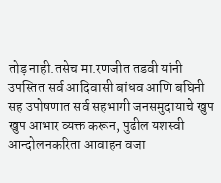तोड़ नाही.तसेच मा.रणजीत तडवी यांनी उपस्तित सर्व आदिवासी बांधव आणि बघिनी सह उपोषणात सर्व सहभागी जनसमुदायाचे खुप खुप आभार व्यक्त करून, पुढील यशस्वी आन्दोलनकरिता आवाहन वजा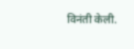विनंती केली.